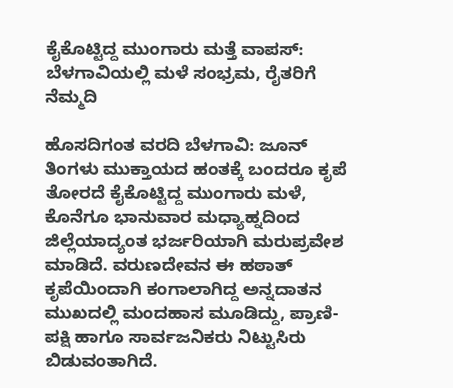ಕೈಕೊಟ್ಟಿದ್ದ ಮುಂಗಾರು ಮತ್ತೆ ವಾಪಸ್: ಬೆಳಗಾವಿಯಲ್ಲಿ ಮಳೆ ಸಂಭ್ರಮ, ರೈತರಿಗೆ ನೆಮ್ಮದಿ

ಹೊಸದಿಗಂತ ವರದಿ ಬೆಳಗಾವಿ: ಜೂನ್ ತಿಂಗಳು ಮುಕ್ತಾಯದ ಹಂತಕ್ಕೆ ಬಂದರೂ ಕೃಪೆ ತೋರದೆ ಕೈಕೊಟ್ಟಿದ್ದ ಮುಂಗಾರು ಮಳೆ, ಕೊನೆಗೂ ಭಾನುವಾರ ಮಧ್ಯಾಹ್ನದಿಂದ ಜಿಲ್ಲೆಯಾದ್ಯಂತ ಭರ್ಜರಿಯಾಗಿ ಮರುಪ್ರವೇಶ ಮಾಡಿದೆ. ವರುಣದೇವನ ಈ ಹಠಾತ್ ಕೃಪೆಯಿಂದಾಗಿ ಕಂಗಾಲಾಗಿದ್ದ ಅನ್ನದಾತನ ಮುಖದಲ್ಲಿ ಮಂದಹಾಸ ಮೂಡಿದ್ದು, ಪ್ರಾಣಿ-ಪಕ್ಷಿ ಹಾಗೂ ಸಾರ್ವಜನಿಕರು ನಿಟ್ಟುಸಿರು ಬಿಡುವಂತಾಗಿದೆ.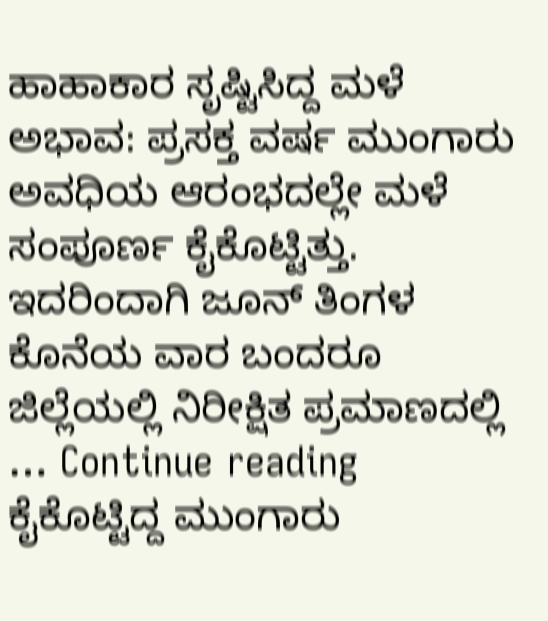ಹಾಹಾಕಾರ ಸೃಷ್ಟಿಸಿದ್ದ ಮಳೆ ಅಭಾವ: ಪ್ರಸಕ್ತ ವರ್ಷ ಮುಂಗಾರು ಅವಧಿಯ ಆರಂಭದಲ್ಲೇ ಮಳೆ ಸಂಪೂರ್ಣ ಕೈಕೊಟ್ಟಿತ್ತು. ಇದರಿಂದಾಗಿ ಜೂನ್ ತಿಂಗಳ ಕೊನೆಯ ವಾರ ಬಂದರೂ ಜಿಲ್ಲೆಯಲ್ಲಿ ನಿರೀಕ್ಷಿತ ಪ್ರಮಾಣದಲ್ಲಿ … Continue reading ಕೈಕೊಟ್ಟಿದ್ದ ಮುಂಗಾರು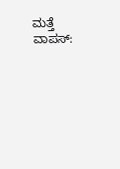ಮತ್ತೆ ವಾಪಸ್: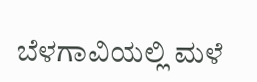ಬೆಳಗಾವಿಯಲ್ಲಿ ಮಳೆ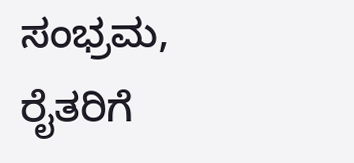ಸಂಭ್ರಮ, ರೈತರಿಗೆ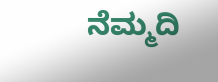ನೆಮ್ಮದಿ